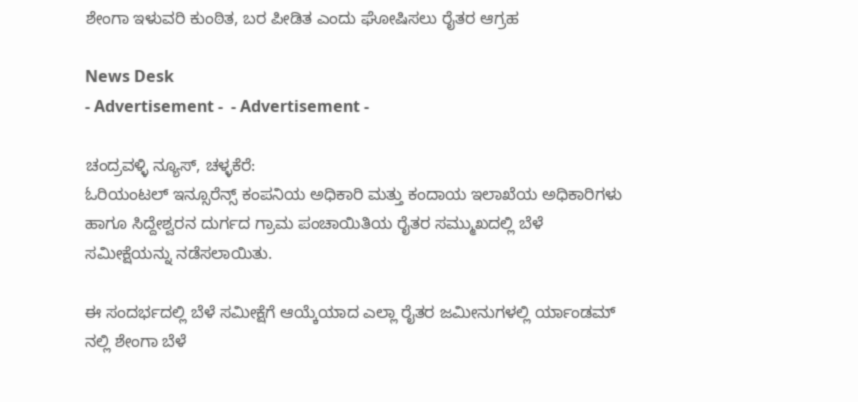ಶೇಂಗಾ ಇಳುವರಿ ಕುಂಠಿತ, ಬರ ಪೀಡಿತ ಎಂದು ಘೋಷಿಸಲು ರೈತರ ಆಗ್ರಹ

News Desk
- Advertisement -  - Advertisement -

ಚಂದ್ರವಳ್ಳಿ ನ್ಯೂಸ್, ಚಳ್ಳಕೆರೆ:
ಓರಿಯಂಟಲ್ ಇನ್ಸೂರೆನ್ಸ್ ಕಂಪನಿಯ ಅಧಿಕಾರಿ ಮತ್ತು ಕಂದಾಯ ಇಲಾಖೆಯ ಅಧಿಕಾರಿಗಳು ಹಾಗೂ ಸಿದ್ದೇಶ್ವರನ ದುರ್ಗದ ಗ್ರಾಮ ಪಂಚಾಯಿತಿಯ ರೈತರ ಸಮ್ಮುಖದಲ್ಲಿ ಬೆಳೆ ಸಮೀಕ್ಷೆಯನ್ನು ನಡೆಸಲಾಯಿತು.

ಈ ಸಂದರ್ಭದಲ್ಲಿ ಬೆಳೆ ಸಮೀಕ್ಷೆಗೆ ಆಯ್ಕೆಯಾದ ಎಲ್ಲಾ ರೈತರ ಜಮೀನುಗಳಲ್ಲಿ ರ್ಯಾಂಡಮ್ ನಲ್ಲಿ ಶೇಂಗಾ ಬೆಳೆ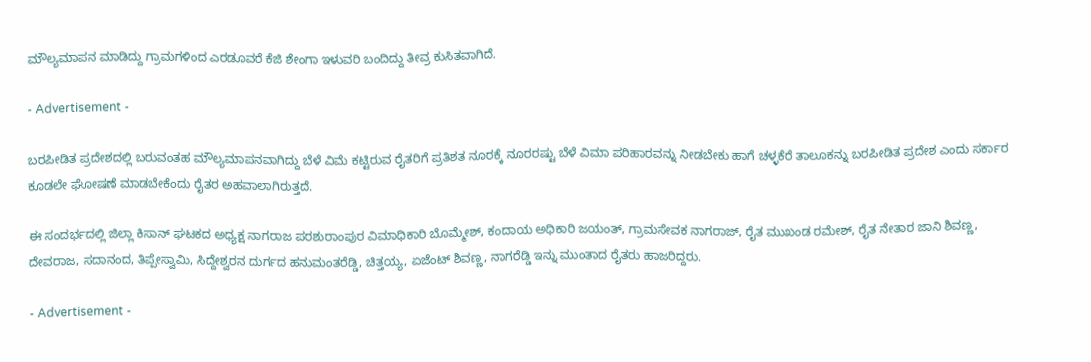ಮೌಲ್ಯಮಾಪನ ಮಾಡಿದ್ದು ಗ್ರಾಮಗಳಿಂದ ಎರಡೂವರೆ ಕೆಜಿ ಶೇಂಗಾ ಇಳುವರಿ ಬಂದಿದ್ದು ತೀವ್ರ ಕುಸಿತವಾಗಿದೆ.

- Advertisement -

ಬರಪೀಡಿತ ಪ್ರದೇಶದಲ್ಲಿ ಬರುವಂತಹ ಮೌಲ್ಯಮಾಪನವಾಗಿದ್ದು ಬೆಳೆ ವಿಮೆ ಕಟ್ಟಿರುವ ರೈತರಿಗೆ ಪ್ರತಿಶತ ನೂರಕ್ಕೆ ನೂರರಷ್ಟು ಬೆಳೆ ವಿಮಾ ಪರಿಹಾರವನ್ನು ನೀಡಬೇಕು ಹಾಗೆ ಚಳ್ಳಕೆರೆ ತಾಲೂಕನ್ನು ಬರಪೀಡಿತ ಪ್ರದೇಶ ಎಂದು ಸರ್ಕಾರ ಕೂಡಲೇ ಘೋಷಣೆ ಮಾಡಬೇಕೆಂದು ರೈತರ ಅಹವಾಲಾಗಿರುತ್ತದೆ.

ಈ ಸಂದರ್ಭದಲ್ಲಿ ಜಿಲ್ಲಾ ಕಿಸಾನ್ ಘಟಕದ ಅಧ್ಯಕ್ಷ ನಾಗರಾಜ ಪರಶುರಾಂಪುರ ವಿಮಾಧಿಕಾರಿ ಬೊಮ್ಮೇಶ್, ಕಂದಾಯ ಅಧಿಕಾರಿ ಜಯಂತ್, ಗ್ರಾಮಸೇವಕ ನಾಗರಾಜ್, ರೈತ ಮುಖಂಡ ರಮೇಶ್, ರೈತ ನೇತಾರ ಜಾನಿ ಶಿವಣ್ಣ, ದೇವರಾಜ, ಸದಾನಂದ, ತಿಪ್ಪೇಸ್ವಾಮಿ, ಸಿದ್ದೇಶ್ವರನ ದುರ್ಗದ ಹನುಮಂತರೆಡ್ಡಿ, ಚಿತ್ತಯ್ಯ, ಏಜೆಂಟ್ ಶಿವಣ್ಣ, ನಾಗರೆಡ್ಡಿ ಇನ್ನು ಮುಂತಾದ ರೈತರು ಹಾಜರಿದ್ದರು.

- Advertisement -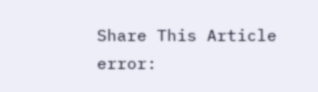Share This Article
error: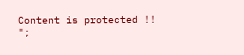Content is protected !!
";